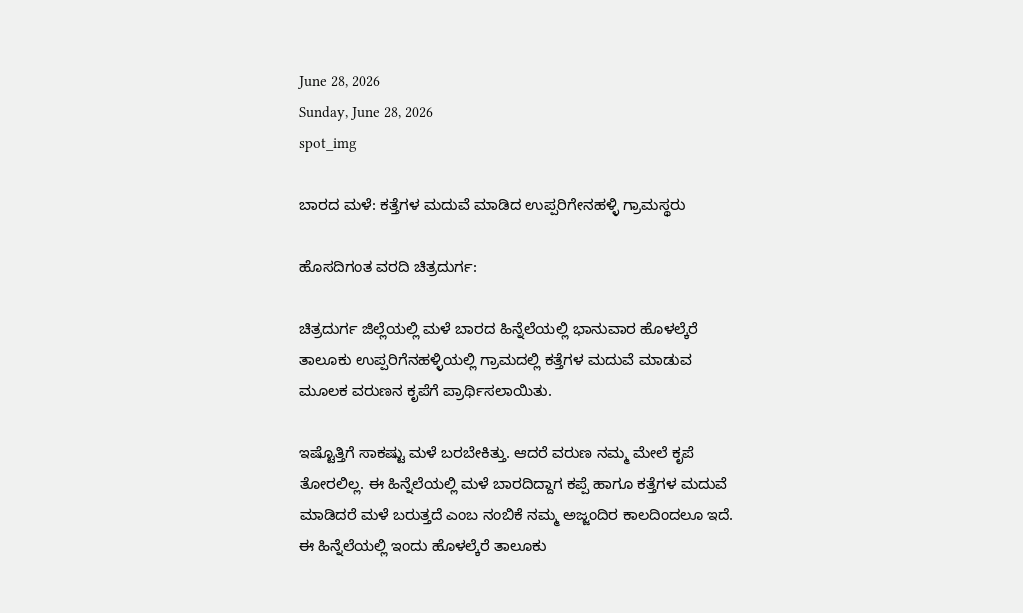June 28, 2026
Sunday, June 28, 2026
spot_img

ಬಾರದ ಮಳೆ: ಕತ್ತೆಗಳ ಮದುವೆ ಮಾಡಿದ ಉಪ್ಪರಿಗೇನಹಳ್ಳಿ ಗ್ರಾಮಸ್ಥರು

ಹೊಸದಿಗಂತ ವರದಿ ಚಿತ್ರದುರ್ಗ:

ಚಿತ್ರದುರ್ಗ ಜಿಲ್ಲೆಯಲ್ಲಿ ಮಳೆ ಬಾರದ ಹಿನ್ನೆಲೆಯಲ್ಲಿ ಭಾನುವಾರ ಹೊಳಲ್ಕೆರೆ ತಾಲೂಕು ಉಪ್ಪರಿಗೆನಹಳ್ಳಿಯಲ್ಲಿ ಗ್ರಾಮದಲ್ಲಿ ಕತ್ತೆಗಳ ಮದುವೆ ಮಾಡುವ ಮೂಲಕ ವರುಣನ ಕೃಪೆಗೆ ಪ್ರಾರ್ಥಿಸಲಾಯಿತು.

ಇಷ್ಟೊತ್ತಿಗೆ ಸಾಕಷ್ಟು ಮಳೆ ಬರಬೇಕಿತ್ತು. ಆದರೆ ವರುಣ ನಮ್ಮ ಮೇಲೆ ಕೃಪೆ ತೋರಲಿಲ್ಲ. ಈ ಹಿನ್ನೆಲೆಯಲ್ಲಿ ಮಳೆ ಬಾರದಿದ್ದಾಗ ಕಪ್ಪೆ ಹಾಗೂ ಕತ್ತೆಗಳ ಮದುವೆ ಮಾಡಿದರೆ ಮಳೆ ಬರುತ್ತದೆ ಎಂಬ ನಂಬಿಕೆ ನಮ್ಮ ಅಜ್ಜಂದಿರ ಕಾಲದಿಂದಲೂ ಇದೆ. ಈ ಹಿನ್ನೆಲೆಯಲ್ಲಿ ಇಂದು ಹೊಳಲ್ಕೆರೆ ತಾಲೂಕು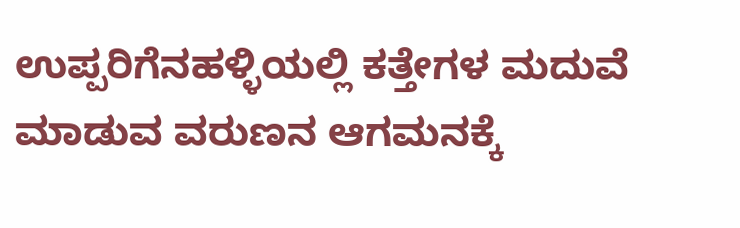ಉಪ್ಪರಿಗೆನಹಳ್ಳಿಯಲ್ಲಿ ಕತ್ತೇಗಳ ಮದುವೆ ಮಾಡುವ ವರುಣನ ಆಗಮನಕ್ಕೆ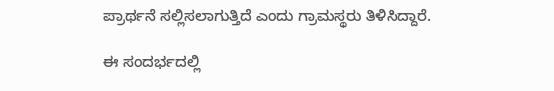ಪ್ರಾರ್ಥನೆ ಸಲ್ಲಿಸಲಾಗುತ್ತಿದೆ ಎಂದು ಗ್ರಾಮಸ್ಥರು ತಿಳಿಸಿದ್ದಾರೆ.

ಈ ಸಂದರ್ಭದಲ್ಲಿ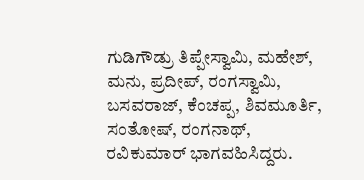ಗುಡಿಗೌಡ್ರು ತಿಪ್ಪೇಸ್ವಾಮಿ, ಮಹೇಶ್, ಮನು, ಪ್ರದೀಪ್, ರಂಗಸ್ವಾಮಿ, ಬಸವರಾಜ್, ಕೆಂಚಪ್ಪ, ಶಿವಮೂರ್ತಿ, ಸಂತೋಷ್, ರಂಗನಾಥ್, ರವಿಕುಮಾರ್ ಭಾಗವಹಿಸಿದ್ದರು.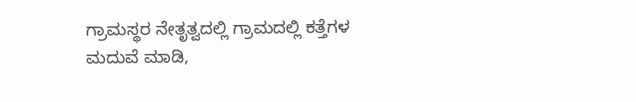ಗ್ರಾಮಸ್ಥರ ನೇತೃತ್ವದಲ್ಲಿ ಗ್ರಾಮದಲ್ಲಿ ಕತ್ತೆಗಳ ಮದುವೆ ಮಾಡಿ,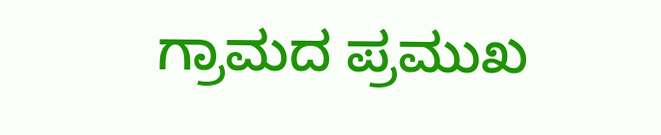ಗ್ರಾಮದ ಪ್ರಮುಖ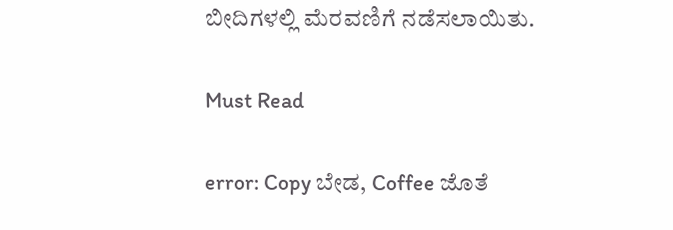ಬೀದಿಗಳಲ್ಲಿ ಮೆರವಣಿಗೆ ನಡೆಸಲಾಯಿತು.

Must Read

error: Copy ಬೇಡ, Coffee ಜೊತೆ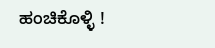ಹಂಚಿಕೊಳ್ಳಿ !